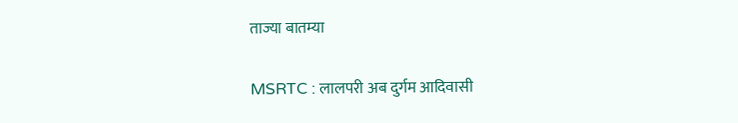ताज्या बातम्या

MSRTC : लालपरी अब दुर्गम आदिवासी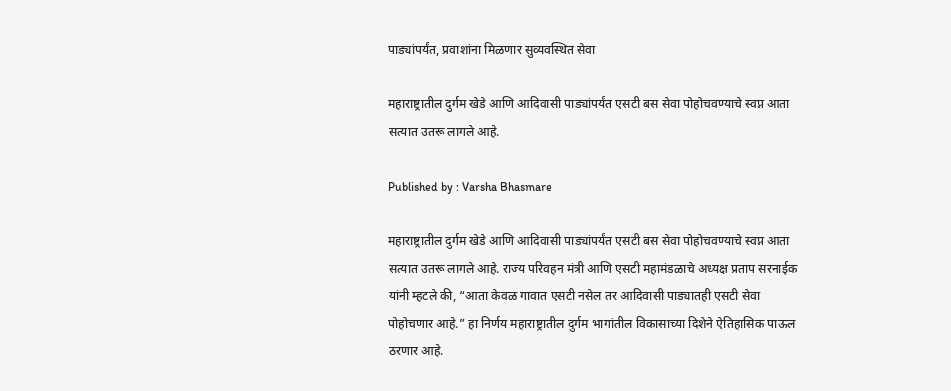पाड्यांपर्यंत, प्रवाशांना मिळणार सुव्यवस्थित सेवा

महाराष्ट्रातील दुर्गम खेडे आणि आदिवासी पाड्यांपर्यंत एसटी बस सेवा पोहोचवण्याचे स्वप्न आता सत्यात उतरू लागले आहे.

Published by : Varsha Bhasmare

महाराष्ट्रातील दुर्गम खेडे आणि आदिवासी पाड्यांपर्यंत एसटी बस सेवा पोहोचवण्याचे स्वप्न आता सत्यात उतरू लागले आहे. राज्य परिवहन मंत्री आणि एसटी महामंडळाचे अध्यक्ष प्रताप सरनाईक यांनी म्हटले की, “आता केवळ गावात एसटी नसेल तर आदिवासी पाड्यातही एसटी सेवा पोहोचणार आहे.” हा निर्णय महाराष्ट्रातील दुर्गम भागांतील विकासाच्या दिशेने ऐतिहासिक पाऊल ठरणार आहे.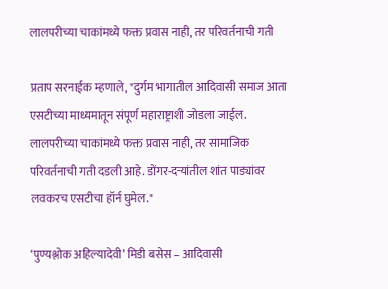लालपरीच्या चाकांमध्ये फक्त प्रवास नाही, तर परिवर्तनाची गती

प्रताप सरनाईक म्हणाले, "दुर्गम भागातील आदिवासी समाज आता एसटीच्या माध्यमातून संपूर्ण महाराष्ट्राशी जोडला जाईल. लालपरीच्या चाकांमध्ये फक्त प्रवास नाही, तर सामाजिक परिवर्तनाची गती दडली आहे. डोंगर-दऱ्यांतील शांत पाड्यांवर लवकरच एसटीचा हॉर्न घुमेल."

‘पुण्यश्लोक अहिल्यादेवी’ मिडी बसेस – आदिवासी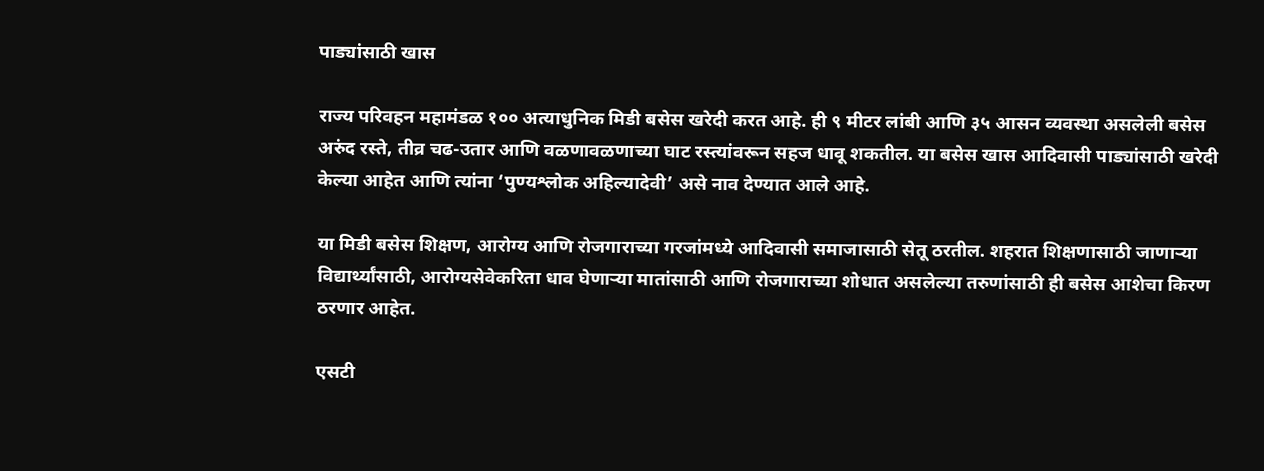पाड्यांसाठी खास

राज्य परिवहन महामंडळ १०० अत्याधुनिक मिडी बसेस खरेदी करत आहे. ही ९ मीटर लांबी आणि ३५ आसन व्यवस्था असलेली बसेस अरुंद रस्ते, तीव्र चढ-उतार आणि वळणावळणाच्या घाट रस्त्यांवरून सहज धावू शकतील. या बसेस खास आदिवासी पाड्यांसाठी खरेदी केल्या आहेत आणि त्यांना ‘पुण्यश्लोक अहिल्यादेवी’ असे नाव देण्यात आले आहे.

या मिडी बसेस शिक्षण, आरोग्य आणि रोजगाराच्या गरजांमध्ये आदिवासी समाजासाठी सेतू ठरतील. शहरात शिक्षणासाठी जाणाऱ्या विद्यार्थ्यांसाठी, आरोग्यसेवेकरिता धाव घेणाऱ्या मातांसाठी आणि रोजगाराच्या शोधात असलेल्या तरुणांसाठी ही बसेस आशेचा किरण ठरणार आहेत.

एसटी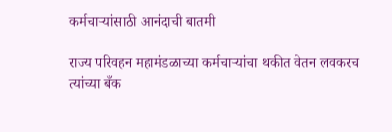कर्मचाऱ्यांसाठी आनंदाची बातमी

राज्य परिवहन महामंडळाच्या कर्मचाऱ्यांचा थकीत वेतन लवकरच त्यांच्या बँक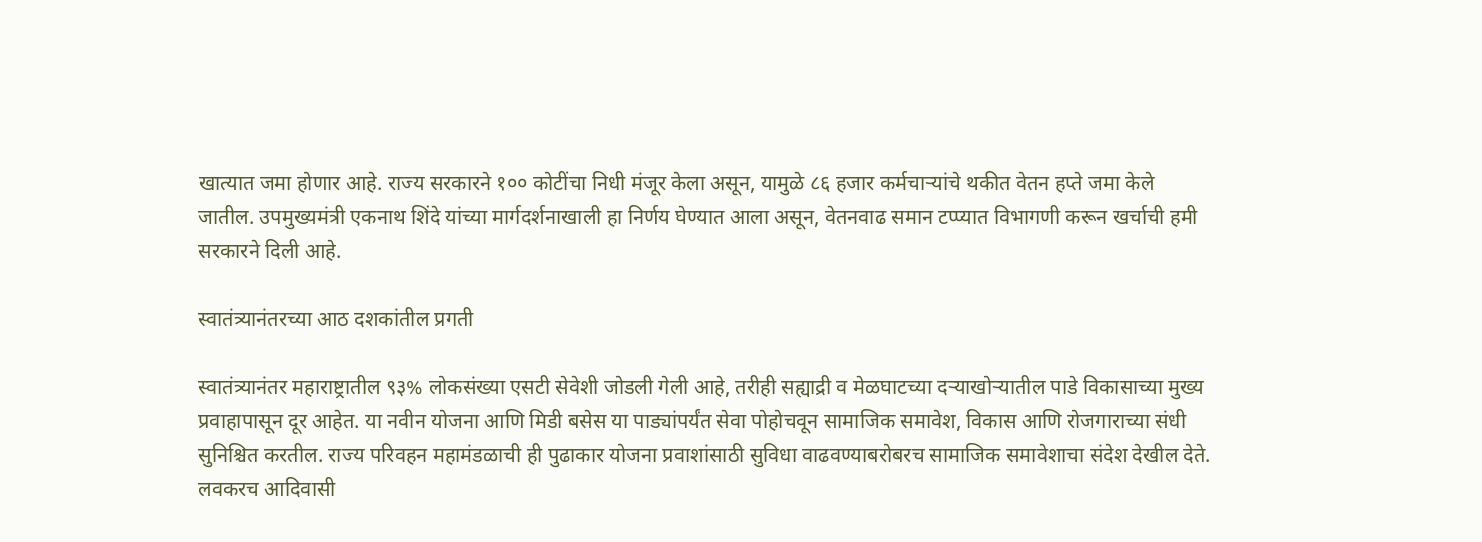खात्यात जमा होणार आहे. राज्य सरकारने १०० कोटींचा निधी मंजूर केला असून, यामुळे ८६ हजार कर्मचाऱ्यांचे थकीत वेतन हप्ते जमा केले जातील. उपमुख्यमंत्री एकनाथ शिंदे यांच्या मार्गदर्शनाखाली हा निर्णय घेण्यात आला असून, वेतनवाढ समान टप्प्यात विभागणी करून खर्चाची हमी सरकारने दिली आहे.

स्वातंत्र्यानंतरच्या आठ दशकांतील प्रगती

स्वातंत्र्यानंतर महाराष्ट्रातील ९३% लोकसंख्या एसटी सेवेशी जोडली गेली आहे, तरीही सह्याद्री व मेळघाटच्या दऱ्याखोऱ्यातील पाडे विकासाच्या मुख्य प्रवाहापासून दूर आहेत. या नवीन योजना आणि मिडी बसेस या पाड्यांपर्यंत सेवा पोहोचवून सामाजिक समावेश, विकास आणि रोजगाराच्या संधी सुनिश्चित करतील. राज्य परिवहन महामंडळाची ही पुढाकार योजना प्रवाशांसाठी सुविधा वाढवण्याबरोबरच सामाजिक समावेशाचा संदेश देखील देते. लवकरच आदिवासी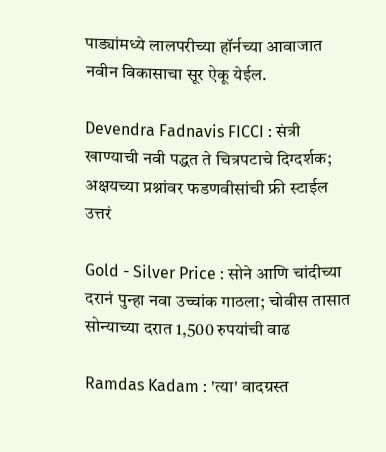पाड्यांमध्ये लालपरीच्या हॉर्नच्या आवाजात नवीन विकासाचा सूर ऐकू येईल.

Devendra Fadnavis FICCI : संत्री खाण्याची नवी पद्धत ते चित्रपटाचे दिग्दर्शक; अक्षयच्या प्रश्नांवर फडणवीसांची फ्री स्टाईल उत्तरं

Gold - Silver Price : सोने आणि चांदीच्या दरानं पुन्हा नवा उच्चांक गाठला; चोवीस तासात सोन्याच्या दरात 1,500 रुपयांची वाढ

Ramdas Kadam : 'त्या' वादग्रस्त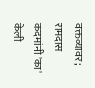वक्तव्यावर; रामदास कदमांनी 'का' केली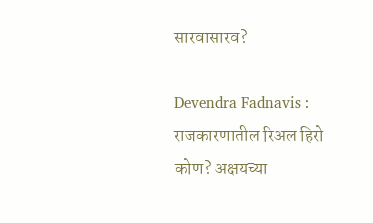सारवासारव?

Devendra Fadnavis : राजकारणातील रिअल हिरो कोण? अक्षयच्या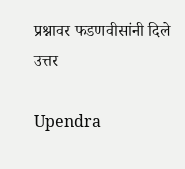प्रश्नावर फडणवीसांनी दिले उत्तर

Upendra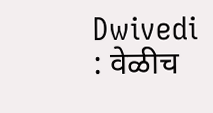Dwivedi : वेळीच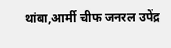थांबा,आर्मी चीफ जनरल उपेंद्र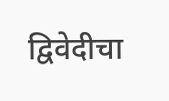द्विवेदीचा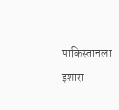पाकिस्तानला इशारा